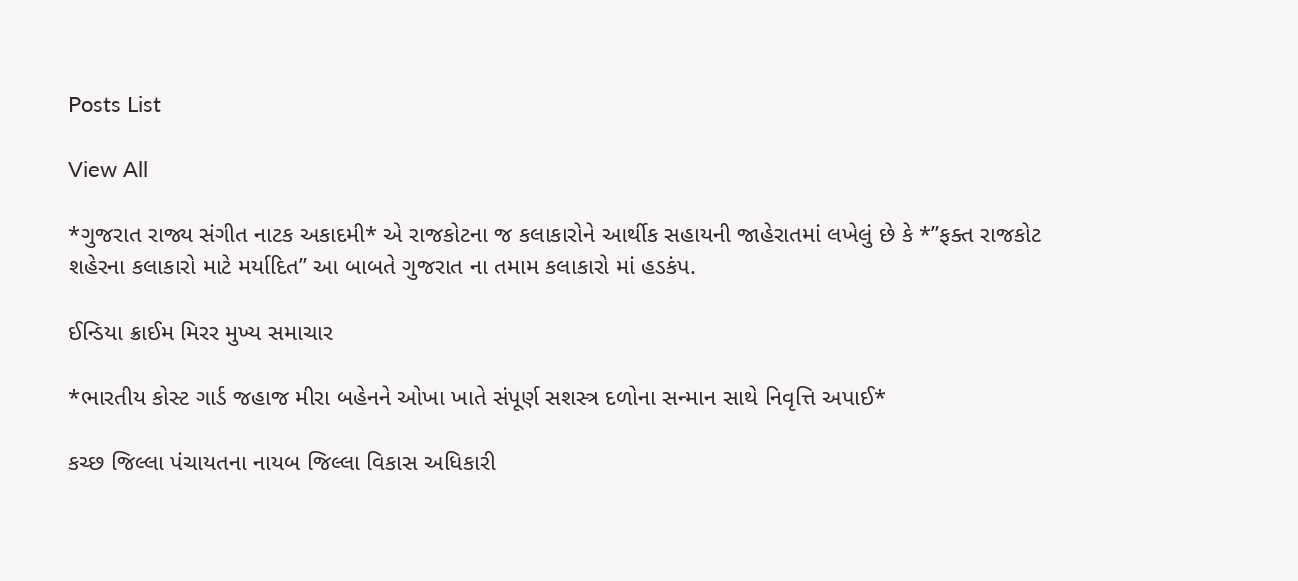Posts List

View All

*ગુજરાત રાજ્ય સંગીત નાટક અકાદમી* એ રાજકોટના જ કલાકારોને આર્થીક સહાયની જાહેરાતમાં લખેલું છે કે *”ફક્ત રાજકોટ શહેરના કલાકારો માટે મર્યાદિત” આ બાબતે ગુજરાત ના તમામ કલાકારો માં હડકંપ.

ઈન્ડિયા ક્રાઈમ મિરર મુખ્ય સમાચાર

*ભારતીય કોસ્ટ ગાર્ડ જહાજ મીરા બહેનને ઓખા ખાતે સંપૂર્ણ સશસ્ત્ર દળોના સન્માન સાથે નિવૃત્તિ અપાઈ*

કચ્છ જિલ્લા પંચાયતના નાયબ જિલ્લા વિકાસ અધિકારી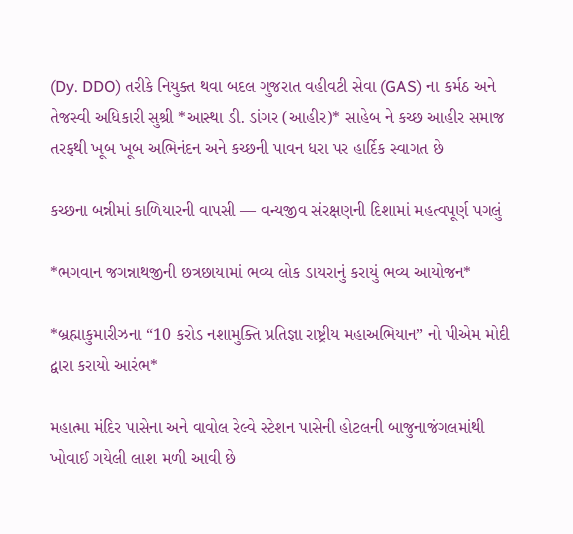(Dy. DDO) તરીકે નિયુક્ત થવા બદલ ગુજરાત વહીવટી સેવા (GAS) ના કર્મઠ અને તેજસ્વી અધિકારી સુશ્રી *આસ્થા ડી. ડાંગર (આહીર)* સાહેબ ને કચ્છ આહીર સમાજ તરફથી ખૂબ ખૂબ અભિનંદન અને કચ્છની પાવન ધરા પર હાર્દિક સ્વાગત છે

કચ્છના બન્નીમાં કાળિયારની વાપસી — વન્યજીવ સંરક્ષણની દિશામાં મહત્વપૂર્ણ પગલું

*ભગવાન જગન્નાથજીની છત્રછાયામાં ભવ્ય લોક ડાયરાનું કરાયું ભવ્ય આયોજન*

*બ્રહ્માકુમારીઝના “10 કરોડ નશામુક્તિ પ્રતિજ્ઞા રાષ્ટ્રીય મહાઅભિયાન” નો પીએમ મોદી દ્વારા કરાયો આરંભ*

મહાત્મા મંદિર પાસેના અને વાવોલ રેલ્વે સ્ટેશન પાસેની હોટલની બાજુનાજંગલમાંથી ખોવાઈ ગયેલી લાશ મળી આવી છે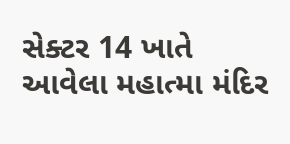સેક્ટર 14 ખાતે આવેલા મહાત્મા મંદિર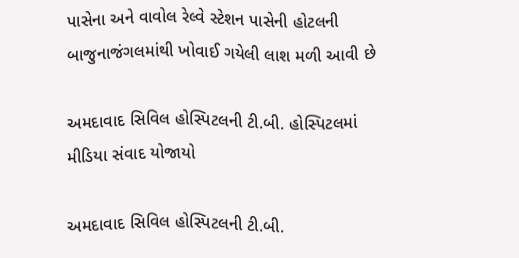પાસેના અને વાવોલ રેલ્વે સ્ટેશન પાસેની હોટલની બાજુનાજંગલમાંથી ખોવાઈ ગયેલી લાશ મળી આવી છે

અમદાવાદ સિવિલ હોસ્પિટલની ટી.બી. હોસ્પિટલમાં મીડિયા સંવાદ યોજાયો

અમદાવાદ સિવિલ હોસ્પિટલની ટી.બી.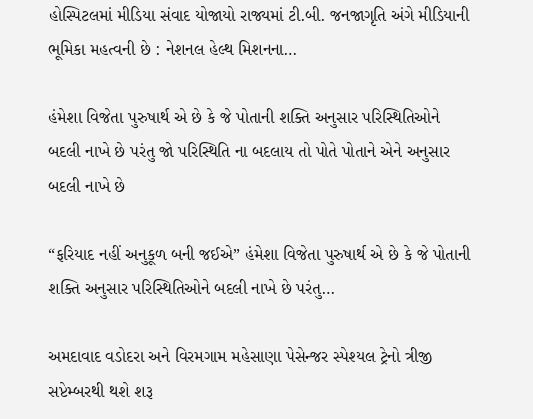હોસ્પિટલમાં મીડિયા સંવાદ યોજાયો રાજ્યમાં ટી.બી. જનજાગૃતિ અંગે મીડિયાની ભૂમિકા મહત્વની છે : નેશનલ હેલ્થ મિશનના…

હંમેશા વિજેતા પુરુષાર્થ એ છે કે જે પોતાની શક્તિ અનુસાર પરિસ્થિતિઓને બદલી નાખે છે પરંતુ જો પરિસ્થિતિ ના બદલાય તો પોતે પોતાને એને અનુસાર બદલી નાખે છે

“ફરિયાદ નહીં અનુકૂળ બની જઈએ” હંમેશા વિજેતા પુરુષાર્થ એ છે કે જે પોતાની શક્તિ અનુસાર પરિસ્થિતિઓને બદલી નાખે છે પરંતુ…

અમદાવાદ વડોદરા અને વિરમગામ મહેસાણા પેસેન્જર સ્પેશ્યલ ટ્રેનો ત્રીજી સપ્ટેમ્બરથી થશે શરૂ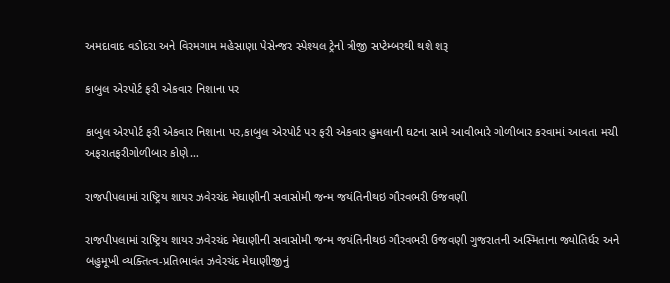અમદાવાદ વડોદરા અને વિરમગામ મહેસાણા પેસેન્જર સ્પેશ્યલ ટ્રેનો ત્રીજી સપ્ટેમ્બરથી થશે શરૂ

કાબુલ એરપોર્ટ ફરી એકવાર નિશાના પર

કાબુલ એરપોર્ટ ફરી એકવાર નિશાના પર,કાબુલ એરપોર્ટ પર ફરી એકવાર હુમલાની ઘટના સામે આવીભારે ગોળીબાર કરવામાં આવતા મચી અફરાતફરીગોળીબાર કોણે…

રાજપીપલામાં રાષ્ટ્રિય શાયર ઝવેરચંદ મેઘાણીની સવાસોમી જન્મ જયંતિનીથઇ ગૌરવભરી ઉજવણી

રાજપીપલામાં રાષ્ટ્રિય શાયર ઝવેરચંદ મેઘાણીની સવાસોમી જન્મ જયંતિનીથઇ ગૌરવભરી ઉજવણી ગુજરાતની અસ્મિતાના જ્યોતિર્ધર અને બહુમૂખી વ્યક્તિત્વ-પ્રતિભાવંત ઝવેરચંદ મેઘાણીજીનું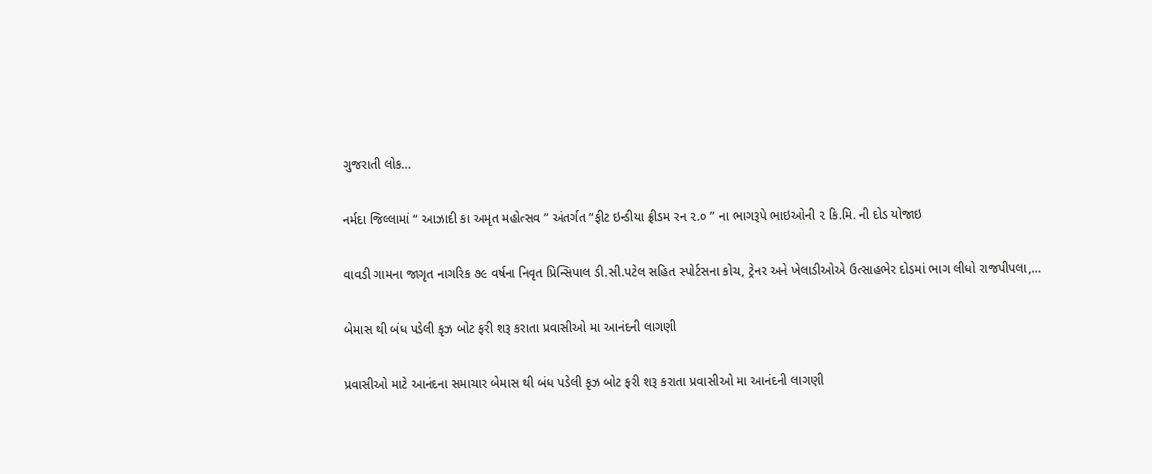ગુજરાતી લોક…

નર્મદા જિલ્લામાં “ આઝાદી કા અમૃત મહોત્સવ ” અંતર્ગત “ફીટ ઇન્ડીયા ફ્રીડમ રન ૨.૦ ” ના ભાગરૂપે ભાઇઓની ૨ કિ.મિ. ની દોડ યોજાઇ

વાવડી ગામના જાગૃત નાગરિક ૭૯ વર્ષના નિવૃત પ્રિન્સિપાલ ડી.સી.પટેલ સહિત સ્પોર્ટસના કોચ, ટ્રેનર અને ખેલાડીઓએ ઉત્સાહભેર દોડમાં ભાગ લીધો રાજપીપલા,…

બેમાસ થી બંધ પડેલી કૃઝ બોટ ફરી શરૂ કરાતા પ્રવાસીઓ મા આનંદની લાગણી

પ્રવાસીઓ માટે આનંદના સમાચાર બેમાસ થી બંધ પડેલી કૃઝ બોટ ફરી શરૂ કરાતા પ્રવાસીઓ મા આનંદની લાગણી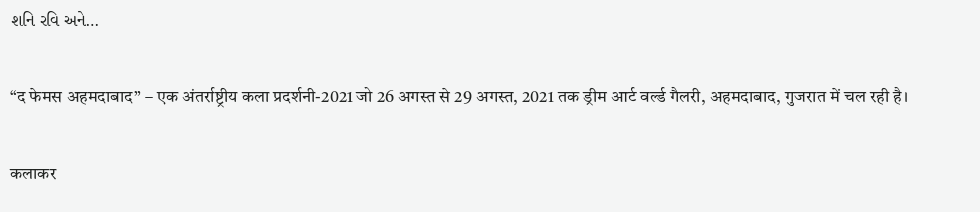શનિ રવિ અને…

“द फेमस अहमदाबाद” – एक अंतर्राष्ट्रीय कला प्रदर्शनी-2021 जो 26 अगस्त से 29 अगस्त, 2021 तक ड्रीम आर्ट वर्ल्ड गैलरी, अहमदाबाद, गुजरात में चल रही है।

कलाकर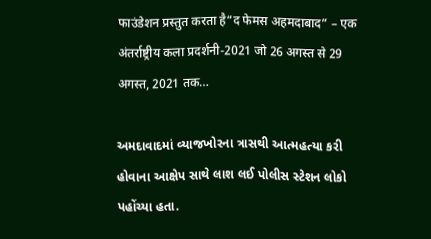फाउंडेशन प्रस्तुत करता है“द फेमस अहमदाबाद” – एक अंतर्राष्ट्रीय कला प्रदर्शनी-2021 जो 26 अगस्त से 29 अगस्त, 2021 तक…

અમદાવાદમાં વ્યાજખોરના ત્રાસથી આત્મહત્યા કરી હોવાના આક્ષેપ સાથે લાશ લઈ પોલીસ સ્ટેશન લોકો પહોંચ્યા હતા.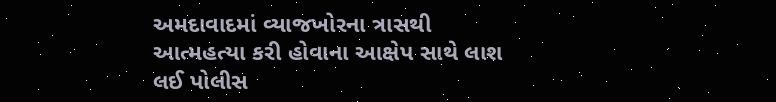અમદાવાદમાં વ્યાજખોરના ત્રાસથી આત્મહત્યા કરી હોવાના આક્ષેપ સાથે લાશ લઈ પોલીસ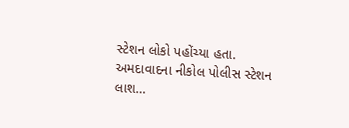સ્ટેશન લોકો પહોંચ્યા હતા. અમદાવાદના નીકોલ પોલીસ સ્ટેશન લાશ…